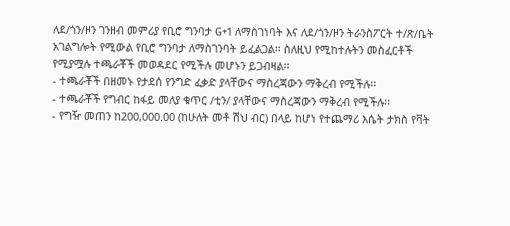ለደ/ጎን/ዞን ገንዘብ መምሪያ የቢሮ ግንባታ G+1 ለማስገነባት እና ለደ/ጎን/ዞን ትራንስፖርት ተ/ጽ/ቤት አገልግሎት የሚውል የቢሮ ግንባታ ለማስገንባት ይፈልጋል፡፡ ስለዚህ የሚከተሉትን መስፈርቶች የሚያሟሉ ተጫራቾች መወዳደር የሚችሉ መሆኑን ይጋብዛል፡፡
- ተጫራቾች በዘመኑ የታደሰ የንግድ ፈቃድ ያላቸውና ማስረጃውን ማቅረብ የሚችሉ፡፡
- ተጫራቾች የግብር ከፋይ መለያ ቁጥር /ቲን/ ያላቸውና ማስረጃውን ማቅረብ የሚችሉ፡፡
- የግዥ መጠን ከ200,000.00 (ከሁለት መቶ ሽህ ብር) በላይ ከሆነ የተጨማሪ እሴት ታክስ የቫት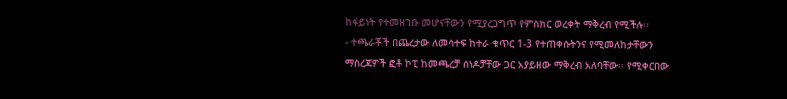ከፋይነት የተመዘገቡ መሆናቸውን የሚያረጋግጥ የምስክር ወረቀት ማቅረብ የሚችሉ፡፡
- ተጫራቾች በጨረታው ለመሳተፍ ከተራ ቁጥር 1-3 የተጠቀሱትንና የሚመለከታቸውን ማስረጃዎች ፎቶ ኮፒ ከመጫረቻ ሰነዶቻቸው ጋር አያይዘው ማቅረብ አለባቸው፡፡ የሚቀርበው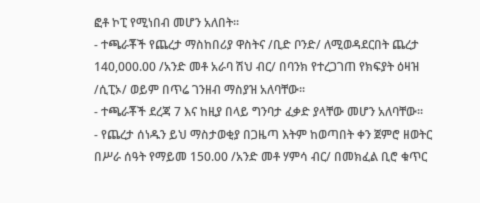ፎቶ ኮፒ የሚነበብ መሆን አለበት፡፡
- ተጫራቾች የጨረታ ማስከበሪያ ዋስትና /ቢድ ቦንድ/ ለሚወዳደርበት ጨረታ 140,000.00 /አንድ መቶ አራባ ሽህ ብር/ በባንክ የተረጋገጠ የክፍያት ዕዛዝ /ሲፒኦ/ ወይም በጥሬ ገንዘብ ማስያዝ አለባቸው፡፡
- ተጫራቾች ደረጃ 7 እና ከዚያ በላይ ግንባታ ፈቃድ ያላቸው መሆን አለባቸው፡፡
- የጨረታ ሰነዱን ይህ ማስታወቂያ በጋዜጣ እትም ከወጣበት ቀን ጀምሮ ዘወትር በሥራ ሰዓት የማይመ 150.00 /አንድ መቶ ሃምሳ ብር/ በመክፈል ቢሮ ቁጥር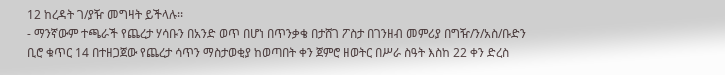12 ከረዳት ገ/ያዥ መግዛት ይችላሉ፡፡
- ማንኛውም ተጫራች የጨረታ ሃሳቡን በአንድ ወጥ በሆነ በጥንቃቄ በታሸገ ፖስታ በገንዘብ መምሪያ በግዥ/ን/አስ/ቡድን ቢሮ ቁጥር 14 በተዘጋጀው የጨረታ ሳጥን ማስታወቂያ ከወጣበት ቀን ጀምሮ ዘወትር በሥራ ስዓት እስከ 22 ቀን ድረስ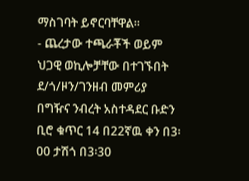ማስገባት ይኖርባቸዋል፡፡
- ጨረታው ተጫራቾች ወይም ህጋዊ ወኪሎቻቸው በተገኙበት ደ/ጎ/ዞን/ገንዘብ መምሪያ በግዥና ንብረት አስተዳደር ቡድን ቢሮ ቁጥር 14 በ22ኛዉ ቀን በ3፡00 ታሽጎ በ3፡30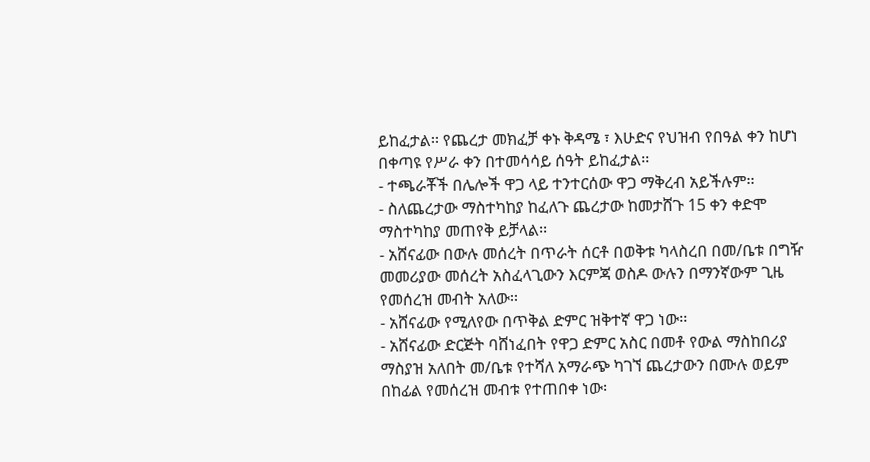ይከፈታል፡፡ የጨረታ መክፈቻ ቀኑ ቅዳሜ ፣ እሁድና የህዝብ የበዓል ቀን ከሆነ በቀጣዩ የሥራ ቀን በተመሳሳይ ሰዓት ይከፈታል፡፡
- ተጫራቾች በሌሎች ዋጋ ላይ ተንተርሰው ዋጋ ማቅረብ አይችሉም፡፡
- ስለጨረታው ማስተካከያ ከፈለጉ ጨረታው ከመታሸጉ 15 ቀን ቀድሞ ማስተካከያ መጠየቅ ይቻላል፡፡
- አሸናፊው በውሉ መሰረት በጥራት ሰርቶ በወቅቱ ካላስረበ በመ/ቤቱ በግዥ መመሪያው መሰረት አስፈላጊውን እርምጃ ወስዶ ውሉን በማንኛውም ጊዜ የመሰረዝ መብት አለው፡፡
- አሸናፊው የሚለየው በጥቅል ድምር ዝቅተኛ ዋጋ ነው፡፡
- አሸናፊው ድርጅት ባሸነፈበት የዋጋ ድምር አስር በመቶ የውል ማስከበሪያ ማስያዝ አለበት መ/ቤቱ የተሻለ አማራጭ ካገኘ ጨረታውን በሙሉ ወይም በከፊል የመሰረዝ መብቱ የተጠበቀ ነው፡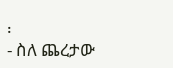፡
- ስለ ጨረታው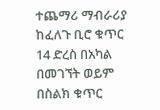ተጨማሪ ማብራሪያ ከፈለጉ ቢሮ ቁጥር 14 ድረስ በአካል በመገኘት ወይም በስልክ ቁጥር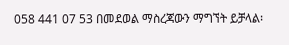058 441 07 53 በመደወል ማስረጃውን ማግኘት ይቻላል፡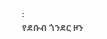፡
የደቡብ ጎንደር ዞን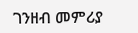ገንዘብ መምሪያ